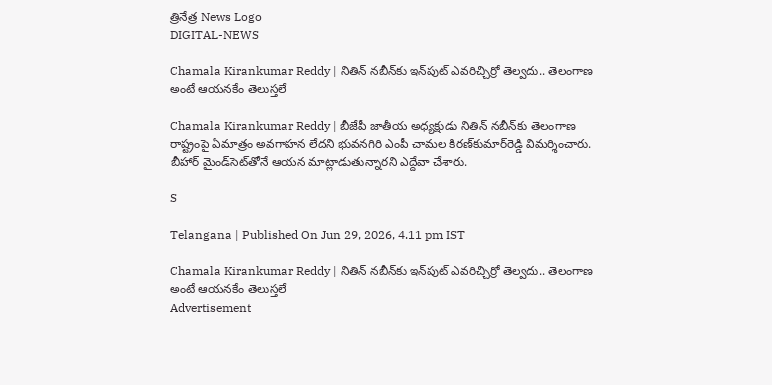త్రినేత్ర News Logo
DIGITAL-NEWS

Chamala Kirankumar Reddy | నితిన్ న‌బీన్‌కు ఇన్‌పుట్ ఎవ‌రిచ్చిర్రో తెల్వ‌దు.. తెలంగాణ అంటే ఆయ‌న‌కేం తెలుస్త‌లే

Chamala Kirankumar Reddy | బీజేపీ జాతీయ అధ్య‌క్షుడు నితిన్ న‌బీన్‌కు తెలంగాణ రాష్ట్రంపై ఏమాత్రం అవ‌గాహ‌న లేద‌ని భువ‌న‌గిరి ఎంపీ చామ‌ల కిర‌ణ్‌కుమార్‌రెడ్డి విమ‌ర్శించారు. బీహార్ మైండ్‌సెట్‌తోనే ఆయ‌న మాట్లాడుతున్నార‌ని ఎద్దేవా చేశారు.

S

Telangana | Published On Jun 29, 2026, 4.11 pm IST

Chamala Kirankumar Reddy | నితిన్ న‌బీన్‌కు ఇన్‌పుట్ ఎవ‌రిచ్చిర్రో తెల్వ‌దు.. తెలంగాణ అంటే ఆయ‌న‌కేం తెలుస్త‌లే
Advertisement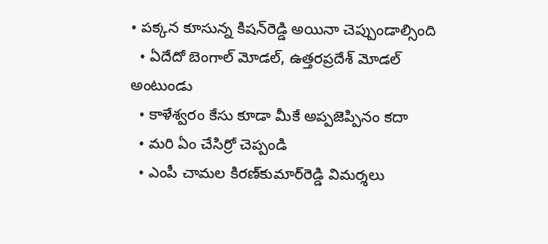• ప‌క్క‌న కూసున్న కిష‌న్‌రెడ్డి అయినా చెప్పుండాల్సింది
  • ఏదేదో బెంగాల్ మోడ‌ల్, ఉత్త‌ర‌ప్రదేశ్ మోడ‌ల్ అంటుండు
  • కాళేశ్వ‌రం కేసు కూడా మీకే అప్ప‌జెప్పినం క‌దా
  • మ‌రి ఏం చేసిర్రో చెప్పండి
  • ఎంపీ చామ‌ల కిర‌ణ్‌కుమార్‌రెడ్డి విమ‌ర్శ‌లు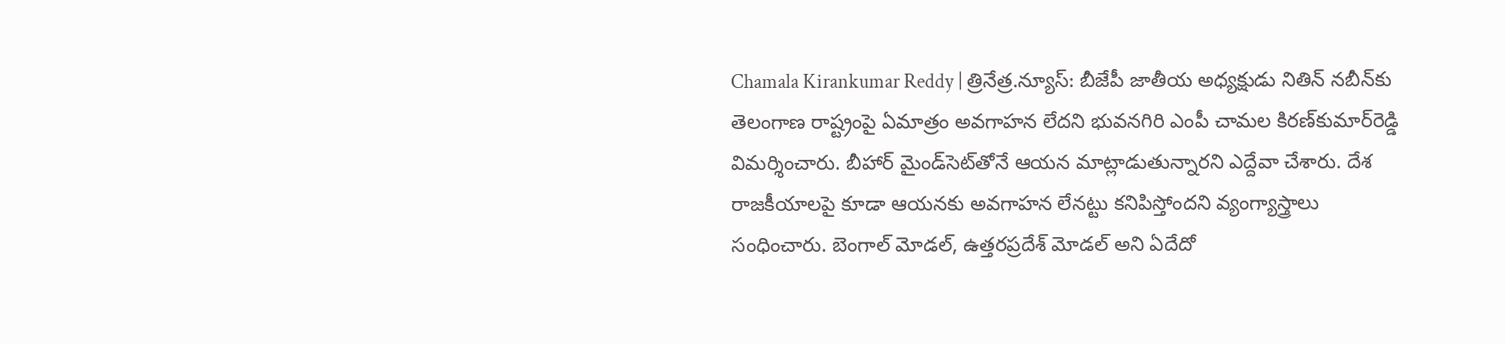Chamala Kirankumar Reddy | త్రినేత్ర‌.న్యూస్‌: బీజేపీ జాతీయ అధ్య‌క్షుడు నితిన్ న‌బీన్‌కు తెలంగాణ రాష్ట్రంపై ఏమాత్రం అవ‌గాహ‌న లేద‌ని భువ‌న‌గిరి ఎంపీ చామ‌ల కిర‌ణ్‌కుమార్‌రెడ్డి విమ‌ర్శించారు. బీహార్ మైండ్‌సెట్‌తోనే ఆయ‌న మాట్లాడుతున్నార‌ని ఎద్దేవా చేశారు. దేశ రాజ‌కీయాల‌పై కూడా ఆయ‌న‌కు అవ‌గాహ‌న లేన‌ట్టు క‌నిపిస్తోంద‌ని వ్యంగ్యాస్త్రాలు సంధించారు. బెంగాల్ మోడ‌ల్‌, ఉత్త‌ర‌ప్రదేశ్ మోడ‌ల్ అని ఏదేదో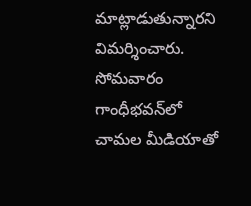మాట్లాడుతున్నార‌ని విమ‌ర్శించారు. సోమ‌వారం గాంధీభ‌వ‌న్‌లో చామ‌ల మీడియాతో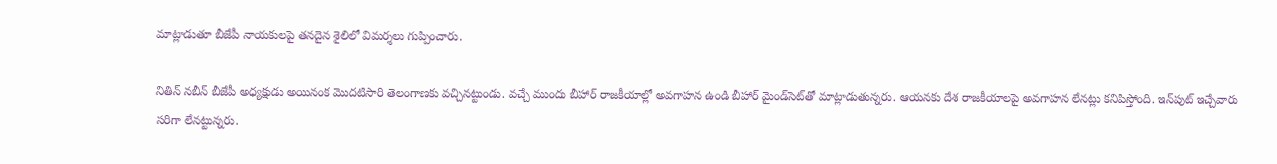మాట్లాడుతూ బీజేపీ నాయ‌కుల‌పై త‌న‌దైన శైలిలో విమ‌ర్శలు గుప్పించారు.

నితిన్ న‌బీన్ బీజేపీ అధ్య‌క్షుడు అయినంక మొద‌టిసారి తెలంగాణ‌కు వ‌చ్చినట్టుండు. వ‌చ్చే ముందు బీహార్ రాజ‌కీయాల్లో అవగాహ‌న ఉండి బీహార్ మైండ్‌సెట్‌తో మాట్లాడుతున్న‌రు. ఆయ‌న‌కు దేశ రాజ‌కీయాల‌పై అవ‌గాహ‌న లేన‌ట్లు క‌నిపిస్తోంది. ఇన్‌పుట్ ఇచ్చేవారు స‌రిగా లేన‌ట్టున్న‌రు.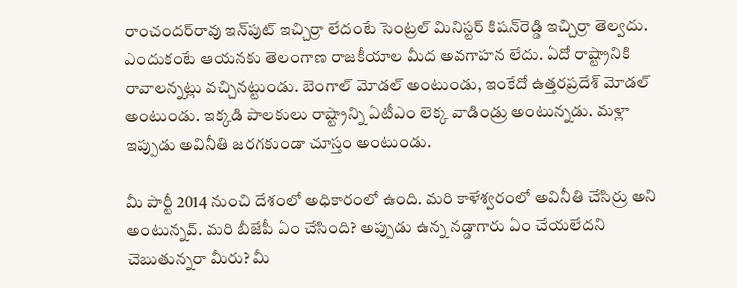రాంచంద‌ర్‌రావు ఇన్‌పుట్ ఇచ్చిర్రా లేదంటే సెంట్ర‌ల్ మినిస్ట‌ర్ కిష‌న్‌రెడ్డి ఇచ్చిర్రా తెల్వ‌దు. ఎందుకంటే ఆయ‌న‌కు తెలంగాణ రాజ‌కీయాల మీద అవ‌గాహ‌న లేదు. ఏదో రాష్ట్రానికి రావాల‌న్న‌ట్లు వ‌చ్చిన‌ట్టుండు. బెంగాల్ మోడ‌ల్ అంటుండు, ఇంకేదో ఉత్త‌ర‌ప్ర‌దేశ్ మోడ‌ల్ అంటుండు. ఇక్క‌డి పాల‌కులు రాష్ట్రాన్ని ఏటీఎం లెక్క వాడిండ్రు అంటున్న‌డు. మ‌ళ్లా ఇప్పుడు అవినీతి జ‌ర‌గ‌కుండా చూస్తం అంటుండు.

మీ పార్టీ 2014 నుంచి దేశంలో అధికారంలో ఉంది. మరి కాళేశ్వ‌రంలో అవినీతి చేసిర్రు అని అంటున్న‌వ్‌. మ‌రి బీజేపీ ఏం చేసింది? అప్పుడు ఉన్న న‌డ్డాగారు ఏం చేయ‌లేద‌ని చెబుతున్న‌రా మీరు? మీ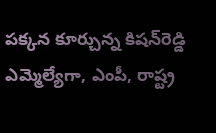ప‌క్క‌న కూర్చున్న‌ కిష‌న్‌రెడ్డి ఎమ్మెల్యేగా, ఎంపీ, రాష్ట్ర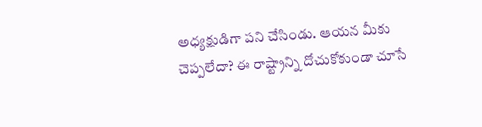అధ్య‌క్షుడిగా ప‌ని చేసిండు. ఆయ‌న మీకు చెప్ప‌లేదా? ఈ రాష్ట్రాన్ని దోచుకోకుండా చూసే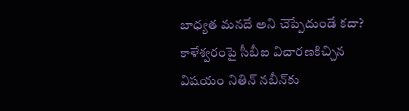బాధ్య‌త మ‌న‌దే అని చెప్పేదుండే క‌దా? కాళేశ్వ‌రంపై సీబీఐ విచార‌ణకిచ్చిన విష‌యం నితిన్ న‌బీన్‌కు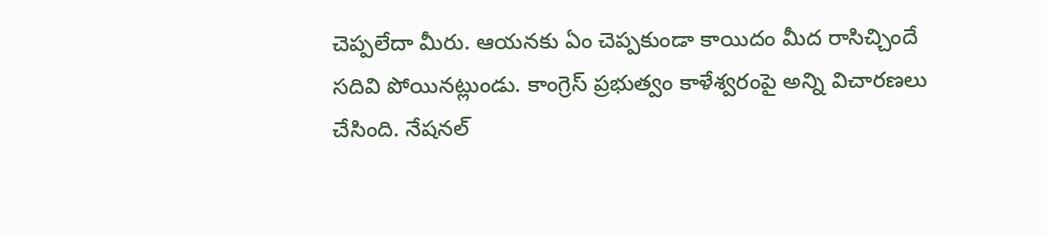చెప్ప‌లేదా మీరు. ఆయ‌న‌కు ఏం చెప్ప‌కుండా కాయిదం మీద రాసిచ్చిందే స‌దివి పోయిన‌ట్లుండు. కాంగ్రెస్ ప్ర‌భుత్వం కాళేశ్వ‌రంపై అన్ని విచార‌ణ‌లు చేసింది. నేష‌న‌ల్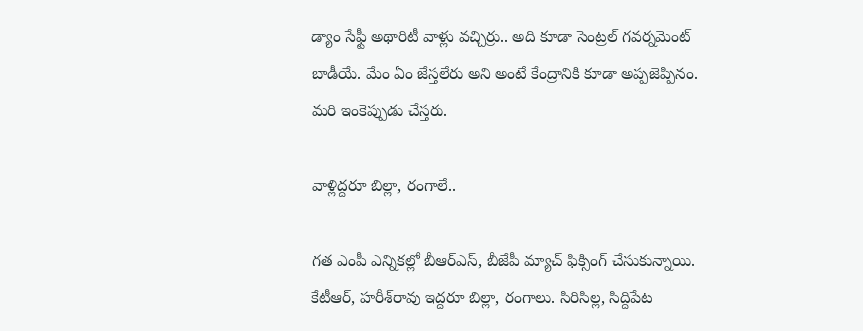డ్యాం సేఫ్టీ అథారిటీ వాళ్లు వ‌చ్చిర్రు.. అది కూడా సెంట్ర‌ల్ గ‌వ‌ర్న‌మెంట్‌ బాడీయే. మేం ఏం జేస్త‌లేరు అని అంటే కేంద్రానికి కూడా అప్ప‌జెప్పినం. మ‌రి ఇంకెప్పుడు చేస్త‌రు.

వాళ్లిద్ద‌రూ బిల్లా, రంగాలే..

గ‌త ఎంపీ ఎన్నిక‌ల్లో బీఆర్ఎస్‌, బీజేపీ మ్యాచ్ ఫిక్సింగ్ చేసుకున్నాయి. కేటీఆర్‌, హ‌రీశ్‌రావు ఇద్ద‌రూ బిల్లా, రంగాలు. సిరిసిల్ల‌, సిద్దిపేట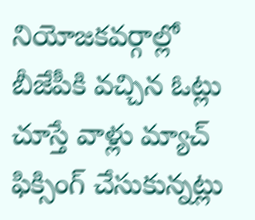నియోజ‌క‌వ‌ర్గాల్లో బీజేపీకి వ‌చ్చిన ఓట్లు చూస్తే వాళ్లు మ్యాచ్ ఫిక్సింగ్ చేసుకున్న‌ట్లు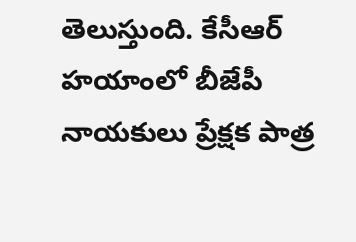తెలుస్తుంది. కేసీఆర్ హ‌యాంలో బీజేపీ నాయ‌కులు ప్రేక్ష‌క పాత్ర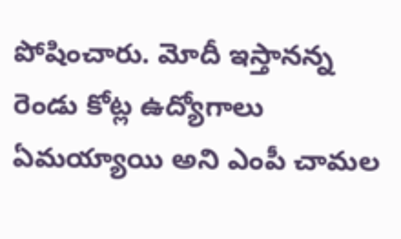పోషించారు. మోదీ ఇస్తాన‌న్న రెండు కోట్ల ఉద్యోగాలు ఏమయ్యాయి అని ఎంపీ చామ‌ల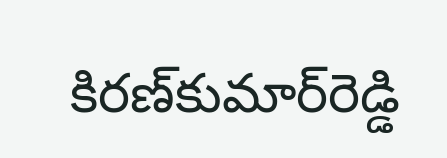కిర‌ణ్‌కుమార్‌రెడ్డి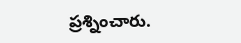ప్ర‌శ్నించారు.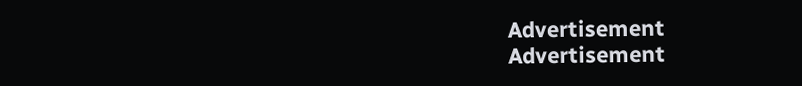Advertisement
Advertisement